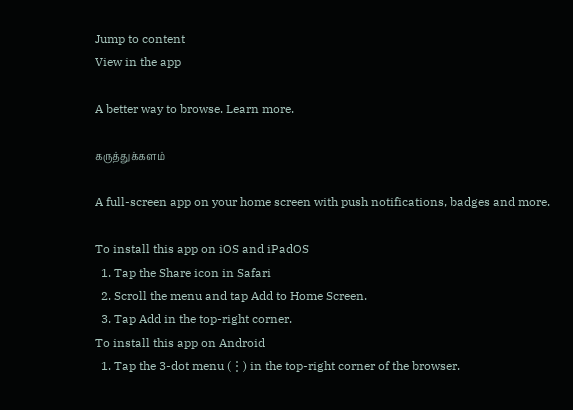Jump to content
View in the app

A better way to browse. Learn more.

கருத்துக்களம்

A full-screen app on your home screen with push notifications, badges and more.

To install this app on iOS and iPadOS
  1. Tap the Share icon in Safari
  2. Scroll the menu and tap Add to Home Screen.
  3. Tap Add in the top-right corner.
To install this app on Android
  1. Tap the 3-dot menu (⋮) in the top-right corner of the browser.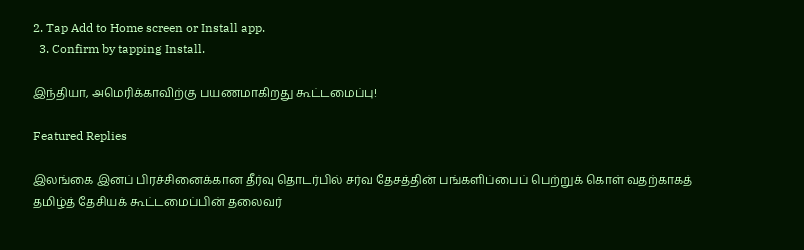2. Tap Add to Home screen or Install app.
  3. Confirm by tapping Install.

இந்தியா, அமெரிக்காவிற்கு பயணமாகிறது கூட்டமைப்பு!

Featured Replies

இலங்கை இனப் பிரச்சினைக்கான தீர்வு தொடர்பில் சர்வ தேசத்தின் பங்களிப்பைப் பெற்றுக் கொள் வதற்காகத் தமிழ்த் தேசியக் கூட்டமைப்பின் தலைவர்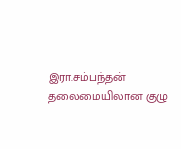இரா.சம்பந்தன் தலைமையிலான குழு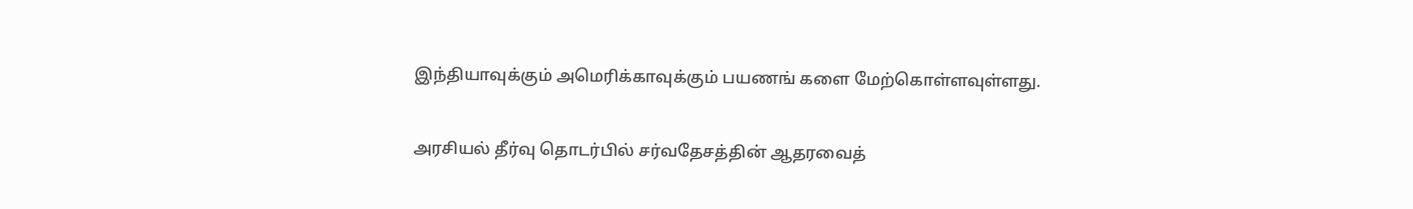இந்தியாவுக்கும் அமெரிக்காவுக்கும் பயணங் களை மேற்கொள்ளவுள்ளது.

அரசியல் தீர்வு தொடர்பில் சர்வதேசத்தின் ஆதரவைத்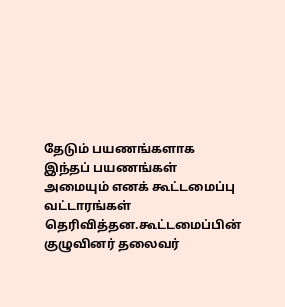தேடும் பயணங்களாக இந்தப் பயணங்கள் அமையும் எனக் கூட்டமைப்பு வட்டாரங்கள் தெரிவித்தன.கூட்டமைப்பின் குழுவினர் தலைவர்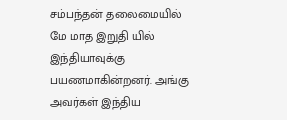சம்பந்தன் தலைமையில் மே மாத இறுதி யில் இந்தியாவுக்கு பயணமாகின்றனர். அங்கு அவர்கள் இந்திய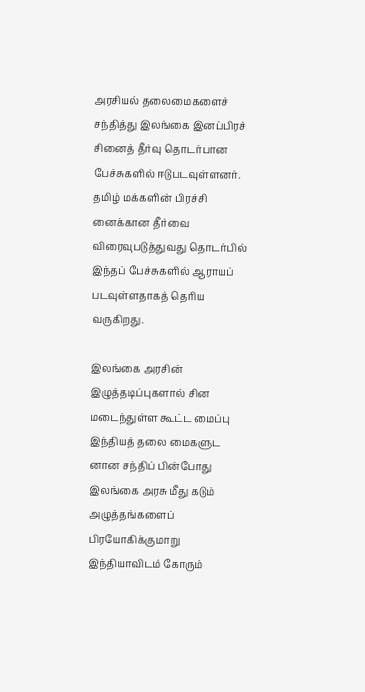அரசியல் தலைமைகளைச் சந்தித்து இலங்கை இனப்பிரச் சினைத் தீர்வு தொடர்பான பேச்சுகளில் ஈடுபடவுள்ளனர். தமிழ் மக்களின் பிரச்சி னைக்கான தீர்வை விரைவுபடுத்துவது தொடர்பில் இந்தப் பேச்சுகளில் ஆராயப் படவுள்ளதாகத் தெரிய வருகிறது.

இலங்கை அரசின் இழுத்தடிப்புகளால் சின மடைந்துள்ள கூட்ட மைப்பு இந்தியத் தலை மைகளுட னான சந்திப் பின்போது இலங்கை அரசு மீது கடும் அழுத்தங்களைப் பிரயோகிக்குமாறு இந்தியாவிடம் கோரும்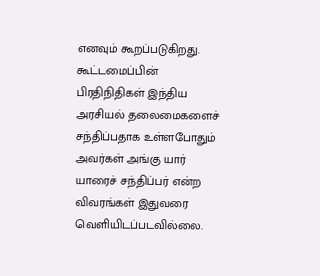எனவும் கூறப்படுகிறது. கூட்டமைப்பின் பிரதிநிதிகள் இந்திய அரசியல் தலைமைகளைச் சந்திப்பதாக உள்ளபோதும் அவர்கள் அங்கு யார் யாரைச் சந்திப்பர் என்ற விவரங்கள் இதுவரை வெளியிடப்படவில்லை.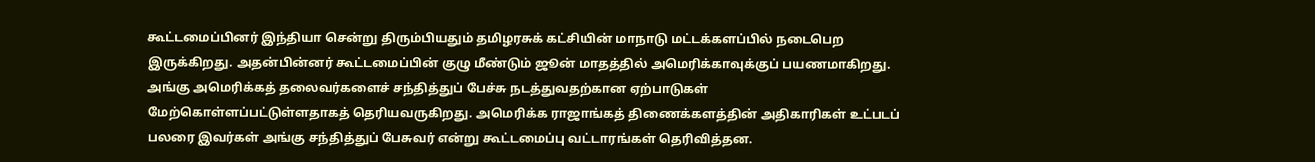கூட்டமைப்பினர் இந்தியா சென்று திரும்பியதும் தமிழரசுக் கட்சியின் மாநாடு மட்டக்களப்பில் நடைபெற இருக்கிறது. அதன்பின்னர் கூட்டமைப்பின் குழு மீண்டும் ஜூன் மாதத்தில் அமெரிக்காவுக்குப் பயணமாகிறது. அங்கு அமெரிக்கத் தலைவர்களைச் சந்தித்துப் பேச்சு நடத்துவதற்கான ஏற்பாடுகள் மேற்கொள்ளப்பட்டுள்ளதாகத் தெரியவருகிறது. அமெரிக்க ராஜாங்கத் திணைக்களத்தின் அதிகாரிகள் உட்படப் பலரை இவர்கள் அங்கு சந்தித்துப் பேசுவர் என்று கூட்டமைப்பு வட்டாரங்கள் தெரிவித்தன.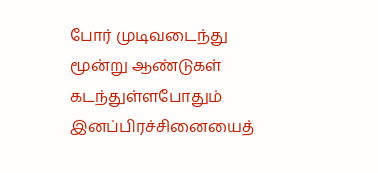போர் முடிவடைந்து மூன்று ஆண்டுகள் கடந்துள்ளபோதும் இனப்பிரச்சினையைத்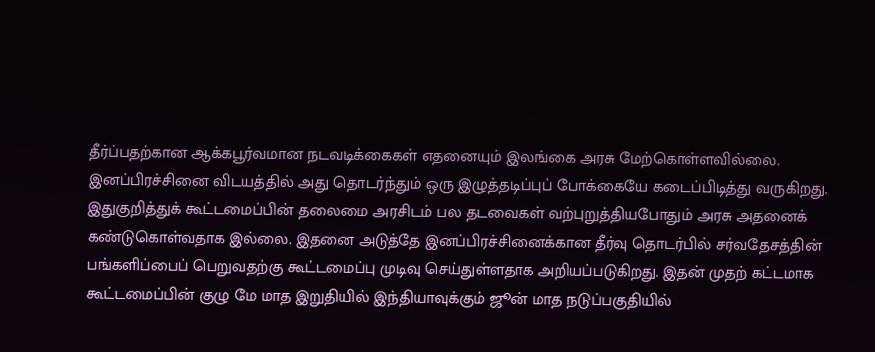தீர்ப்பதற்கான ஆக்கபூர்வமான நடவடிக்கைகள் எதனையும் இலங்கை அரசு மேற்கொள்ளவில்லை. இனப்பிரச்சினை விடயத்தில் அது தொடர்ந்தும் ஒரு இழுத்தடிப்புப் போக்கையே கடைப்பிடித்து வருகிறது. இதுகுறித்துக் கூட்டமைப்பின் தலைமை அரசிடம் பல தடவைகள் வற்புறுத்தியபோதும் அரசு அதனைக் கண்டுகொள்வதாக இல்லை. இதனை அடுத்தே இனப்பிரச்சினைக்கான தீர்வு தொடர்பில் சர்வதேசத்தின் பங்களிப்பைப் பெறுவதற்கு கூட்டமைப்பு முடிவு செய்துள்ளதாக அறியப்படுகிறது. இதன் முதற் கட்டமாக கூட்டமைப்பின் குழு மே மாத இறுதியில் இந்தியாவுக்கும் ஜூன் மாத நடுப்பகுதியில்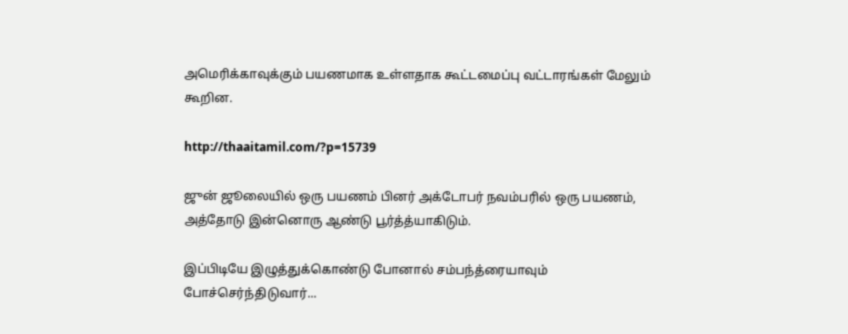அமெரிக்காவுக்கும் பயணமாக உள்ளதாக கூட்டமைப்பு வட்டாரங்கள் மேலும் கூறின.

http://thaaitamil.com/?p=15739

ஜுன் ஜூலையில் ஒரு பயணம் பினர் அக்டோபர் நவம்பரில் ஒரு பயணம், அத்தோடு இன்னொரு ஆண்டு பூர்த்த்யாகிடும்.

இப்பிடியே இழுத்துக்கொண்டு போனால் சம்பந்த்ரையாவும் போச்செர்ந்திடுவார்...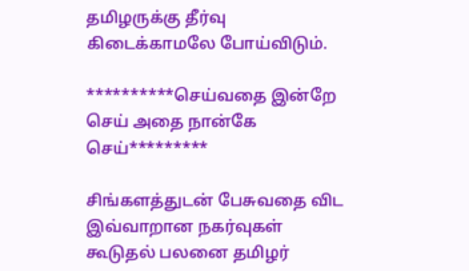தமிழருக்கு தீர்வு கிடைக்காமலே போய்விடும்.

**********செய்வதை இன்றே செய் அதை நான்கே செய்*********

சிங்களத்துடன் பேசுவதை விட இவ்வாறான நகர்வுகள் கூடுதல் பலனை தமிழர்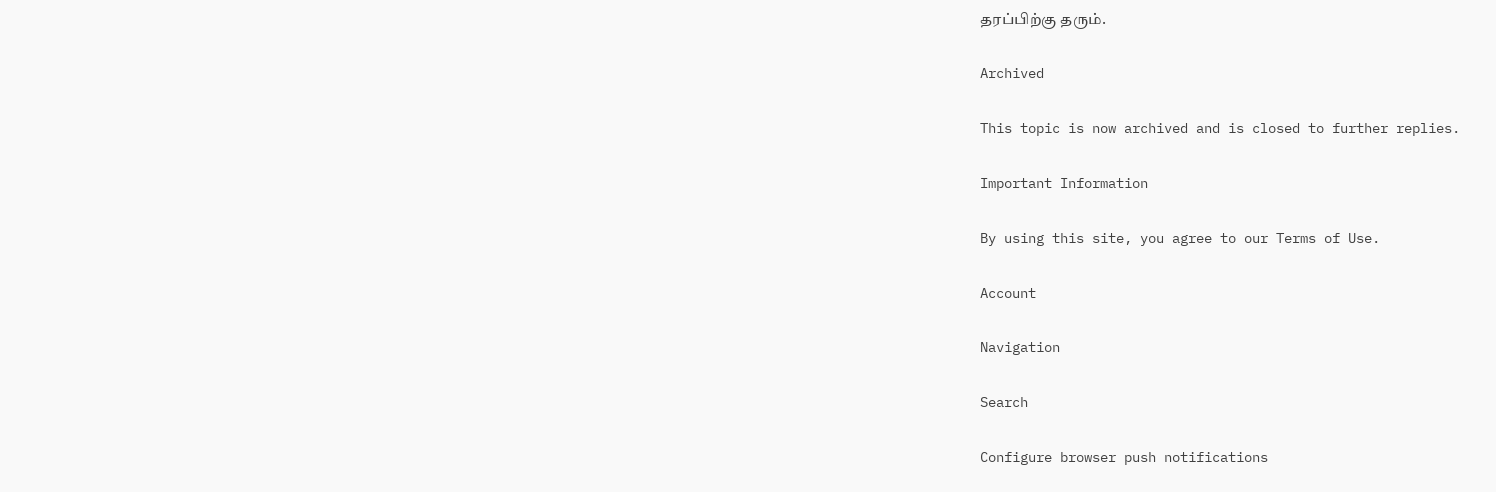தரப்பிற்கு தரும்.

Archived

This topic is now archived and is closed to further replies.

Important Information

By using this site, you agree to our Terms of Use.

Account

Navigation

Search

Configure browser push notifications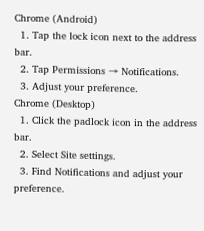Chrome (Android)
  1. Tap the lock icon next to the address bar.
  2. Tap Permissions → Notifications.
  3. Adjust your preference.
Chrome (Desktop)
  1. Click the padlock icon in the address bar.
  2. Select Site settings.
  3. Find Notifications and adjust your preference.